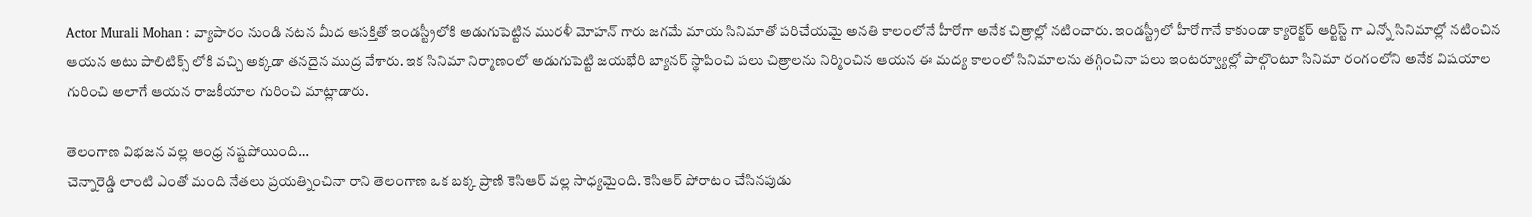Actor Murali Mohan : వ్యాపారం నుండి నటన మీద ఆసక్తితో ఇండస్ట్రీలోకి అడుగుపెట్టిన మురళీ మోహన్ గారు జగమే మాయ సినిమాతో పరిచేయమై అనతి కాలంలోనే హీరోగా అనేక చిత్రాల్లో నటించారు. ఇండస్ట్రీలో హీరోగానే కాకుండా క్యారెక్టర్ ఆర్టిస్ట్ గా ఎన్నో సినిమాల్లో నటించిన ఆయన అటు పాలిటిక్స్ లోకి వచ్చి అక్కడా తనదైన ముద్ర వేశారు. ఇక సినిమా నిర్మాణంలో అడుగుపెట్టి జయభేరి బ్యానర్ స్థాపించి పలు చిత్రాలను నిర్మించిన ఆయన ఈ మద్య కాలంలో సినిమాలను తగ్గించినా పలు ఇంటర్వ్యూల్లో పాల్గొంటూ సినిమా రంగంలోని అనేక విషయాల గురించి అలాగే ఆయన రాజకీయాల గురించి మాట్లాడారు.

తెలంగాణ విభజన వల్ల ఆంధ్ర నష్టపోయింది…
చెన్నారెడ్డి లాంటి ఎంతో మంది నేతలు ప్రయత్నించినా రాని తెలంగాణ ఒక బక్క ప్రాణి కెసిఆర్ వల్ల సాధ్యమైంది. కెసిఆర్ పోరాటం చేసినపుడు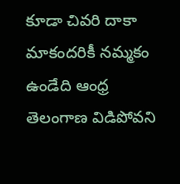కూడా చివరి దాకా మాకందరికీ నమ్మకం ఉండేది ఆంధ్ర తెలంగాణ విడిపోవని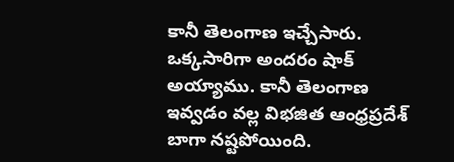కానీ తెలంగాణ ఇచ్చేసారు. ఒక్కసారిగా అందరం షాక్ అయ్యాము. కానీ తెలంగాణ ఇవ్వడం వల్ల విభజిత ఆంధ్రప్రదేశ్ బాగా నష్టపోయింది.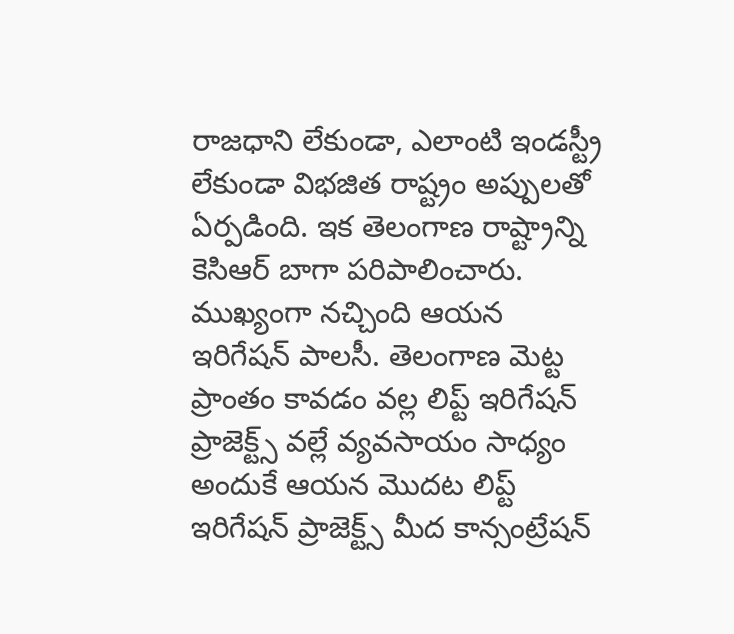రాజధాని లేకుండా, ఎలాంటి ఇండస్ట్రీ లేకుండా విభజిత రాష్ట్రం అప్పులతో ఏర్పడింది. ఇక తెలంగాణ రాష్ట్రాన్ని కెసిఆర్ బాగా పరిపాలించారు. ముఖ్యంగా నచ్చింది ఆయన ఇరిగేషన్ పాలసీ. తెలంగాణ మెట్ట ప్రాంతం కావడం వల్ల లిప్ట్ ఇరిగేషన్ ప్రాజెక్ట్స్ వల్లే వ్యవసాయం సాధ్యం అందుకే ఆయన మొదట లిప్ట్ ఇరిగేషన్ ప్రాజెక్ట్స్ మీద కాన్సంట్రేషన్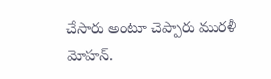చేసారు అంటూ చెప్పారు మురళీ మోహన్.